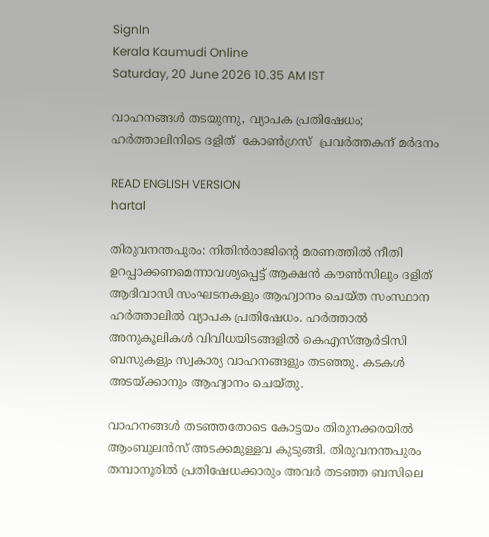SignIn
Kerala Kaumudi Online
Saturday, 20 June 2026 10.35 AM IST

വാഹനങ്ങൾ തടയുന്നു, വ്യാപക പ്രതിഷേധം; ഹർത്താലിനിടെ ദളിത്  കോൺഗ്രസ്  പ്രവർത്തകന് മർദനം

READ ENGLISH VERSION
hartal

തിരുവനന്തപുരം: നിതിൻരാജിന്റെ മരണത്തിൽ നീതി ഉറപ്പാക്കണമെന്നാവശ്യപ്പെട്ട് ആക്ഷൻ കൗൺസിലും ദളിത് ആദിവാസി സംഘടനകളും ആഹ്വാനം ചെയ്ത സംസ്ഥാന ഹർത്താലിൽ വ്യാപക പ്രതിഷേധം. ഹർത്താൽ അനുകൂലികൾ വിവിധയിടങ്ങളിൽ കെഎസ്ആർടിസി ബസുകളും സ്വകാര്യ വാഹനങ്ങളും തടഞ്ഞു. കടകൾ അടയ്ക്കാനും ആഹ്വാനം ചെയ്തു.

വാഹനങ്ങൾ തടഞ്ഞതോടെ കോട്ടയം തിരുനക്കരയിൽ ആംബുലൻസ് അടക്കമുള്ളവ കുടുങ്ങി. തിരുവനന്തപുരം തമ്പാനൂരിൽ പ്രതിഷേധക്കാരും അവർ തടഞ്ഞ ബസിലെ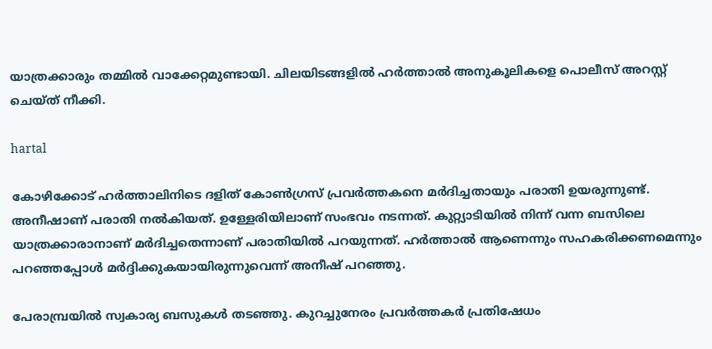യാത്രക്കാരും തമ്മിൽ വാക്കേറ്റമുണ്ടായി. ചിലയിടങ്ങളിൽ ഹർത്താൽ അനുകൂലികളെ പൊലീസ് അറസ്റ്റ് ചെയ്ത് നീക്കി.

hartal

കോഴിക്കോട് ഹർത്താലിനിടെ ദളിത് കോൺഗ്രസ് പ്രവർത്തകനെ മർദിച്ചതായും പരാതി ഉയരുന്നുണ്ട്. അനീഷാണ് പരാതി നൽകിയത്. ഉള്ളേരിയിലാണ് സംഭവം നടന്നത്. കുറ്റ്യാടിയിൽ നിന്ന് വന്ന ബസിലെ യാത്രക്കാരാനാണ് മ‌ർദിച്ചതെന്നാണ് പരാതിയിൽ പറയുന്നത്. ഹർത്താൽ ആണെന്നും സഹകരിക്കണമെന്നും പറഞ്ഞപ്പോൾ മർദ്ദിക്കുകയായിരുന്നുവെന്ന് അനീഷ് പറഞ്ഞു.

പേരാമ്പ്രയിൽ സ്വകാര്യ ബസുകൾ തടഞ്ഞു. കുറച്ചുനേരം പ്രവർത്തകർ പ്രതിഷേധം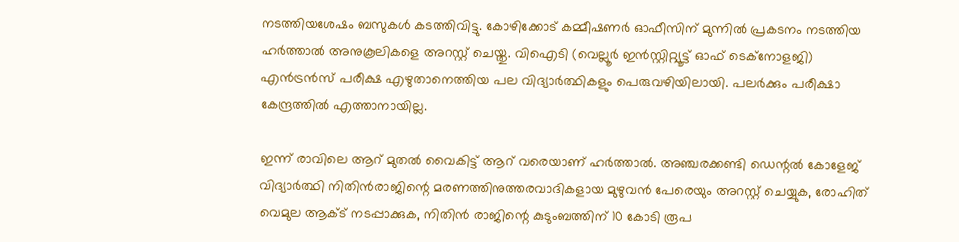നടത്തിയശേഷം ബസുകൾ കടത്തിവിട്ടു. കോഴിക്കോട് കമ്മീഷണർ ഓഫീസിന് മുന്നിൽ പ്രകടനം നടത്തിയ ഹർത്താൽ അനുകൂലികളെ അറസ്റ്റ് ചെയ്തു. വിഐടി (വെല്ലൂർ ഇൻസ്റ്റിറ്റ്യൂട്ട് ഓഫ് ടെക്നോളജി) എൻട്രൻസ് പരീക്ഷ എഴുതാനെത്തിയ പല വിദ്യാർത്ഥികളും പെരുവഴിയിലായി. പലർക്കും പരീക്ഷാ കേന്ദ്രത്തിൽ എത്താനായില്ല.

ഇന്ന് രാവിലെ ആറ് മുതൽ വൈകിട്ട് ആറ് വരെയാണ് ഹർത്താൽ. അഞ്ചരക്കണ്ടി ഡെന്റൽ കോളേജ് വിദ്യാർത്ഥി നിതിൻരാജിന്റെ മരണത്തിനുത്തരവാദികളായ മുഴുവൻ പേരെയും അറസ്റ്റ് ചെയ്യുക, രോഹിത് വെമുല ആക്ട് നടപ്പാക്കുക, നിതിൻ രാജിന്റെ കുടുംബത്തിന് 10 കോടി രൂപ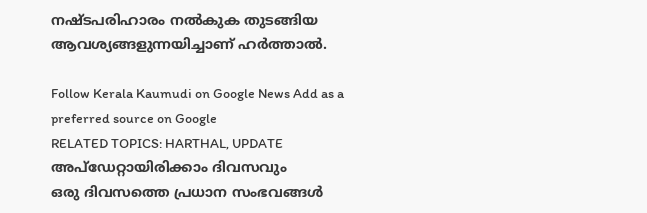നഷ്ടപരിഹാരം നൽകുക തുടങ്ങിയ ആവശ്യങ്ങളുന്നയിച്ചാണ് ഹർത്താൽ.

Follow Kerala Kaumudi on Google News Add as a preferred source on Google
RELATED TOPICS: HARTHAL, UPDATE
അപ്ഡേറ്റായിരിക്കാം ദിവസവും
ഒരു ദിവസത്തെ പ്രധാന സംഭവങ്ങൾ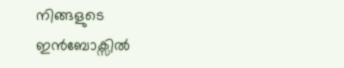നിങ്ങളുടെ ഇൻബോക്സിൽ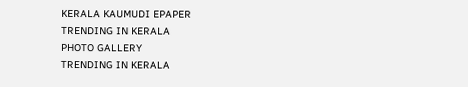KERALA KAUMUDI EPAPER
TRENDING IN KERALA
PHOTO GALLERY
TRENDING IN KERALA